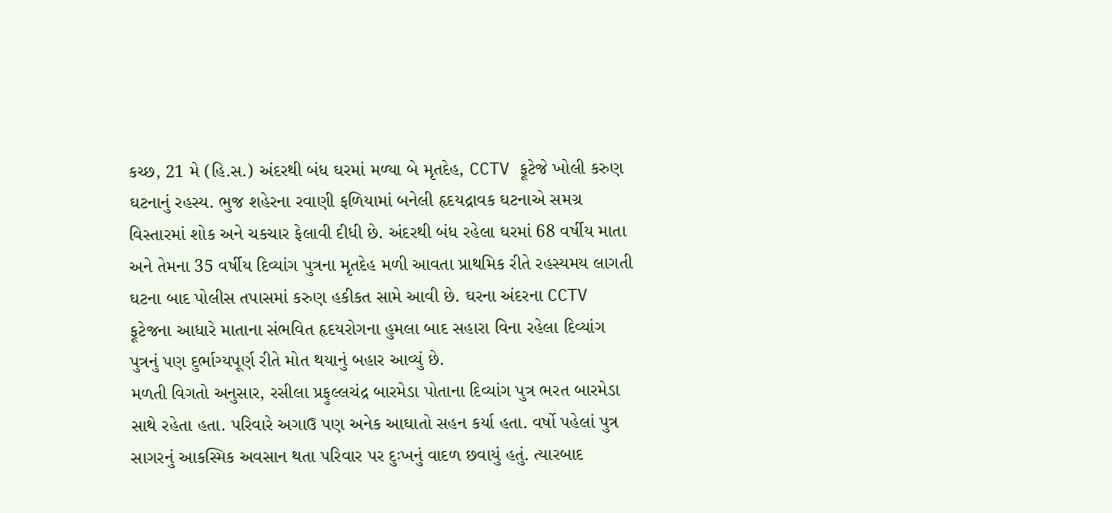કચ્છ, 21 મે (હિ.સ.) અંદરથી બંધ ઘરમાં મળ્યા બે મૃતદેહ, CCTV ફૂટેજે ખોલી કરુણ ઘટનાનું રહસ્ય. ભુજ શહેરના રવાણી ફળિયામાં બનેલી હૃદયદ્રાવક ઘટનાએ સમગ્ર વિસ્તારમાં શોક અને ચકચાર ફેલાવી દીધી છે. અંદરથી બંધ રહેલા ઘરમાં 68 વર્ષીય માતા અને તેમના 35 વર્ષીય દિવ્યાંગ પુત્રના મૃતદેહ મળી આવતા પ્રાથમિક રીતે રહસ્યમય લાગતી ઘટના બાદ પોલીસ તપાસમાં કરુણ હકીકત સામે આવી છે. ઘરના અંદરના CCTV ફૂટેજના આધારે માતાના સંભવિત હૃદયરોગના હુમલા બાદ સહારા વિના રહેલા દિવ્યાંગ પુત્રનું પણ દુર્ભાગ્યપૂર્ણ રીતે મોત થયાનું બહાર આવ્યું છે.
મળતી વિગતો અનુસાર, રસીલા પ્રફુલ્લચંદ્ર બારમેડા પોતાના દિવ્યાંગ પુત્ર ભરત બારમેડા સાથે રહેતા હતા. પરિવારે અગાઉ પણ અનેક આઘાતો સહન કર્યા હતા. વર્ષો પહેલાં પુત્ર સાગરનું આકસ્મિક અવસાન થતા પરિવાર પર દુઃખનું વાદળ છવાયું હતું. ત્યારબાદ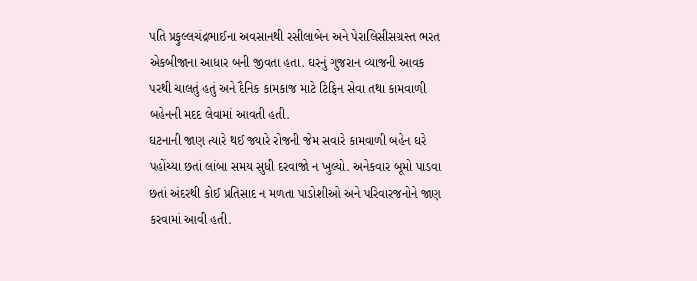પતિ પ્રફુલ્લચંદ્રભાઈના અવસાનથી રસીલાબેન અને પેરાલિસીસગ્રસ્ત ભરત એકબીજાના આધાર બની જીવતા હતા. ઘરનું ગુજરાન વ્યાજની આવક પરથી ચાલતું હતું અને દૈનિક કામકાજ માટે ટિફિન સેવા તથા કામવાળી બહેનની મદદ લેવામાં આવતી હતી.
ઘટનાની જાણ ત્યારે થઈ જ્યારે રોજની જેમ સવારે કામવાળી બહેન ઘરે પહોંચ્યા છતાં લાંબા સમય સુધી દરવાજો ન ખુલ્યો. અનેકવાર બૂમો પાડવા છતાં અંદરથી કોઈ પ્રતિસાદ ન મળતા પાડોશીઓ અને પરિવારજનોને જાણ કરવામાં આવી હતી.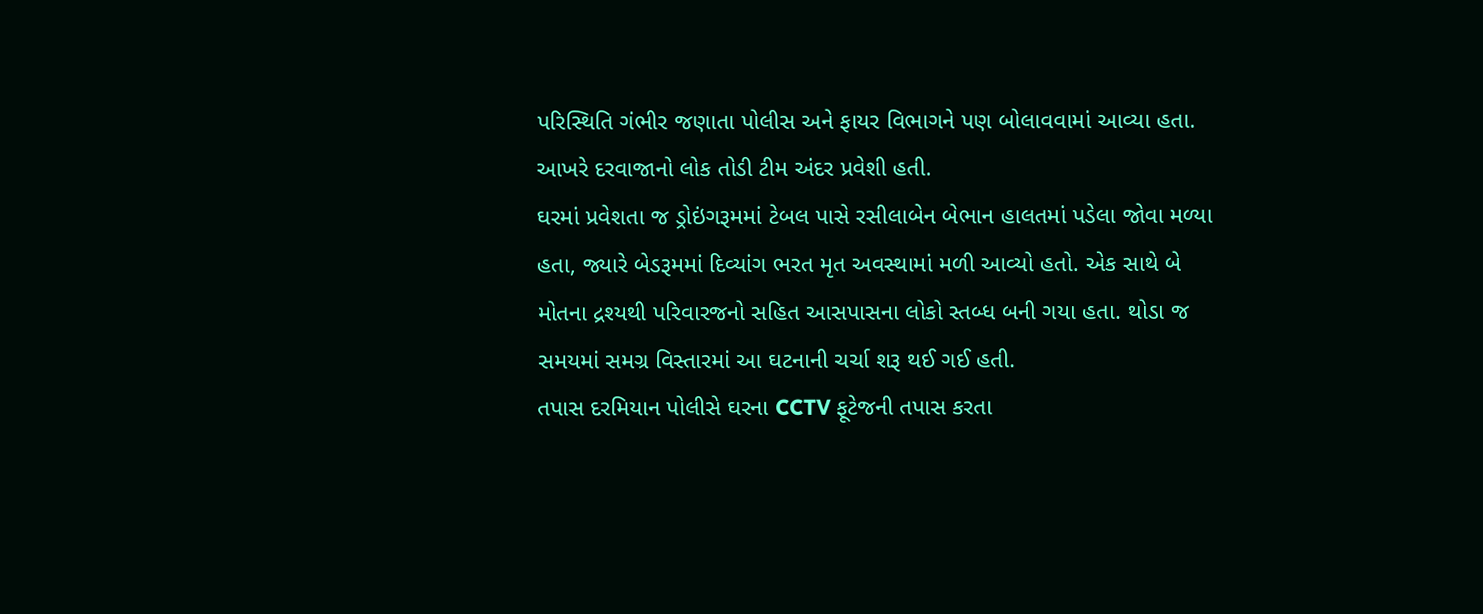પરિસ્થિતિ ગંભીર જણાતા પોલીસ અને ફાયર વિભાગને પણ બોલાવવામાં આવ્યા હતા. આખરે દરવાજાનો લોક તોડી ટીમ અંદર પ્રવેશી હતી.
ઘરમાં પ્રવેશતા જ ડ્રોઇંગરૂમમાં ટેબલ પાસે રસીલાબેન બેભાન હાલતમાં પડેલા જોવા મળ્યા હતા, જ્યારે બેડરૂમમાં દિવ્યાંગ ભરત મૃત અવસ્થામાં મળી આવ્યો હતો. એક સાથે બે મોતના દ્રશ્યથી પરિવારજનો સહિત આસપાસના લોકો સ્તબ્ધ બની ગયા હતા. થોડા જ સમયમાં સમગ્ર વિસ્તારમાં આ ઘટનાની ચર્ચા શરૂ થઈ ગઈ હતી.
તપાસ દરમિયાન પોલીસે ઘરના CCTV ફૂટેજની તપાસ કરતા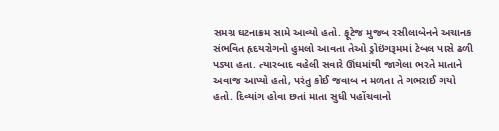સમગ્ર ઘટનાક્રમ સામે આવ્યો હતો. ફૂટેજ મુજબ રસીલાબેનને અચાનક સંભવિત હૃદયરોગનો હુમલો આવતા તેઓ ડ્રોઇંગરૂમમાં ટેબલ પાસે ઢળી પડ્યા હતા. ત્યારબાદ વહેલી સવારે ઊંઘમાંથી જાગેલા ભરતે માતાને અવાજ આપ્યો હતો, પરંતુ કોઈ જવાબ ન મળતા તે ગભરાઈ ગયો હતો. દિવ્યાંગ હોવા છતાં માતા સુધી પહોંચવાનો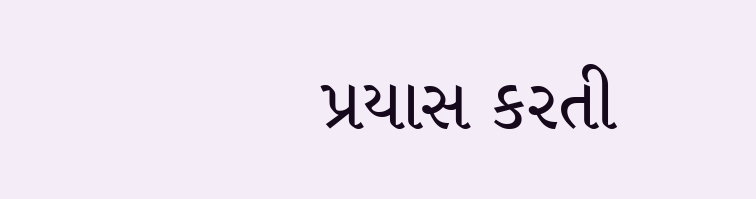પ્રયાસ કરતી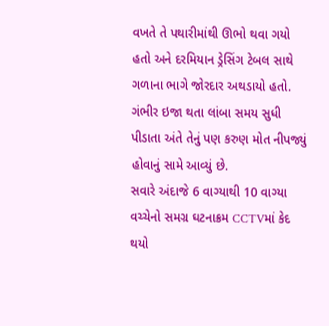વખતે તે પથારીમાંથી ઊભો થવા ગયો હતો અને દરમિયાન ડ્રેસિંગ ટેબલ સાથે ગળાના ભાગે જોરદાર અથડાયો હતો. ગંભીર ઇજા થતા લાંબા સમય સુધી પીડાતા અંતે તેનું પણ કરુણ મોત નીપજ્યું હોવાનું સામે આવ્યું છે.
સવારે અંદાજે 6 વાગ્યાથી 10 વાગ્યા વચ્ચેનો સમગ્ર ઘટનાક્રમ CCTVમાં કેદ થયો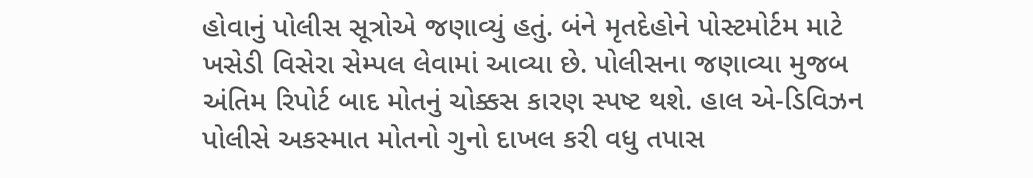હોવાનું પોલીસ સૂત્રોએ જણાવ્યું હતું. બંને મૃતદેહોને પોસ્ટમોર્ટમ માટે ખસેડી વિસેરા સેમ્પલ લેવામાં આવ્યા છે. પોલીસના જણાવ્યા મુજબ અંતિમ રિપોર્ટ બાદ મોતનું ચોક્કસ કારણ સ્પષ્ટ થશે. હાલ એ-ડિવિઝન પોલીસે અકસ્માત મોતનો ગુનો દાખલ કરી વધુ તપાસ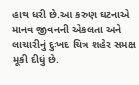હાથ ધરી છે.આ કરુણ ઘટનાએ માનવ જીવનની એકલતા અને લાચારીનું દુઃખદ ચિત્ર શહેર સમક્ષ મૂકી દીધું છે.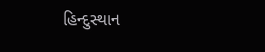હિન્દુસ્થાન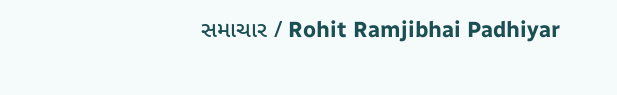સમાચાર / Rohit Ramjibhai Padhiyar